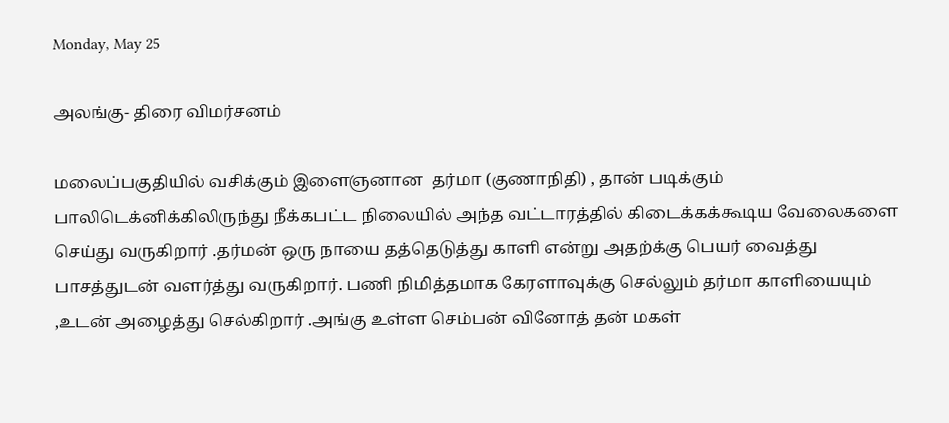Monday, May 25

அலங்கு- திரை விமர்சனம்

மலைப்பகுதியில் வசிக்கும் இளைஞனான  தர்மா (குணாநிதி) , தான் படிக்கும் பாலிடெக்னிக்கிலிருந்து நீக்கபட்ட நிலையில் அந்த வட்டாரத்தில் கிடைக்கக்கூடிய வேலைகளை செய்து வருகிறார் .தர்மன் ஒரு நாயை தத்தெடுத்து காளி என்று அதற்க்கு பெயர் வைத்து பாசத்துடன் வளர்த்து வருகிறார். பணி நிமித்தமாக கேரளாவுக்கு செல்லும் தர்மா காளியையும் ,உடன் அழைத்து செல்கிறார் .அங்கு உள்ள செம்பன் வினோத் தன் மகள்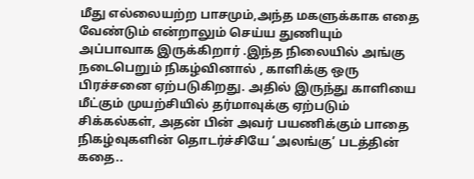மீது எல்லையற்ற பாசமும்,அந்த மகளுக்காக எதை வேண்டும் என்றாலும் செய்ய துணியும் அப்பாவாக இருக்கிறார் .இந்த நிலையில் அங்கு நடைபெறும் நிகழ்வினால் , காளிக்கு ஒரு பிரச்சனை ஏற்படுகிறது. அதில் இருந்து காளியை மீட்கும் முயற்சியில் தர்மாவுக்கு ஏற்படும் சிக்கல்கள், அதன் பின் அவர் பயணிக்கும் பாதை நிகழ்வுகளின் தொடர்ச்சியே ‘அலங்கு’ படத்தின் கதை..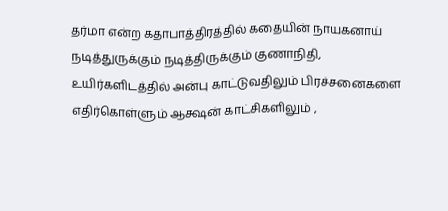தர்மா என்ற கதாபாத்திரத்தில் கதையின் நாயகனாய் நடித்துருக்கும் நடித்திருக்கும் குணாநிதி, உயிர்களிடத்தில் அன்பு காட்டுவதிலும் பிரச்சனைகளை எதிர்கொள்ளும் ஆக்ஷன் காட்சிகளிலும் ,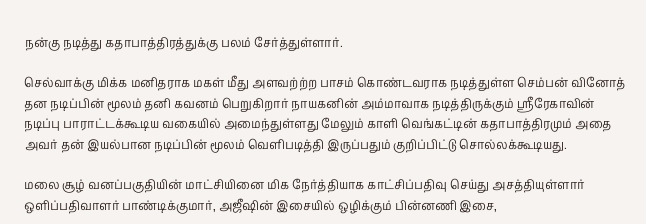நன்கு நடித்து கதாபாத்திரத்துக்கு பலம் சேர்த்துள்ளார்.

செல்வாக்கு மிக்க மனிதராக மகள் மீது அளவற்ற்ற பாசம் கொண்டவராக நடித்துள்ள செம்பன் வினோத் தன நடிப்பின் மூலம் தனி கவனம் பெறுகிறார் நாயகனின் அம்மாவாக நடித்திருக்கும் ஸ்ரீரேகாவின் நடிப்பு பாராட்டக்கூடிய வகையில் அமைந்துள்ளது மேலும் காளி வெங்கட்டின் கதாபாத்திரமும் அதை அவர் தன் இயல்பான நடிப்பின் மூலம் வெளிபடித்தி இருப்பதும் குறிப்பிட்டு சொல்லக்கூடியது.

மலை சூழ் வனப்பகுதியின் மாட்சியினை மிக நேர்த்தியாக காட்சிப்பதிவு செய்து அசத்தியுள்ளார் ஒளிப்பதிவாளர் பாண்டிக்குமார், அஜீஷின் இசையில் ஒழிக்கும் பின்னணி இசை,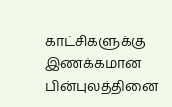காட்சிகளுக்கு இணக்கமான பின்புலத்தினை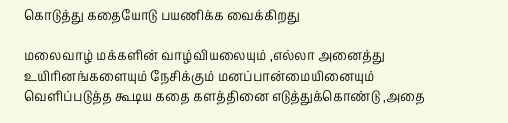கொடுத்து கதையோடு பயணிக்க வைக்கிறது

மலைவாழ் மக்களின் வாழ்வியலையும் ,எல்லா அனைத்து உயிரினங்களையும் நேசிக்கும் மனப்பான்மையினையும் வெளிப்படுத்த கூடிய கதை களத்தினை எடுத்துக்கொண்டு ,அதை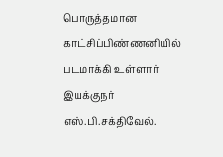பொருத்தமான காட்சிப்பிண்ணனியில் படமாக்கி உள்ளார் இயக்குநர் எஸ்.பி.சக்திவேல்.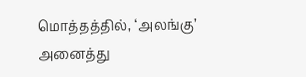மொத்தத்தில், ‘அலங்கு’ அனைத்து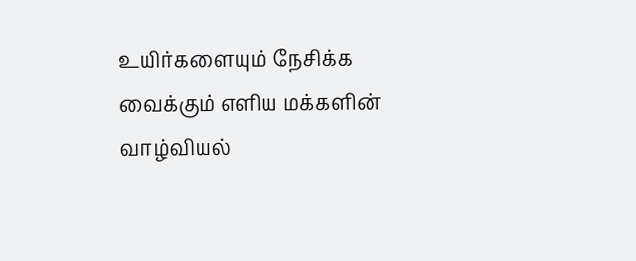உயிர்களையும் நேசிக்க வைக்கும் எளிய மக்களின் வாழ்வியல்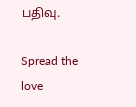பதிவு.

Spread the love